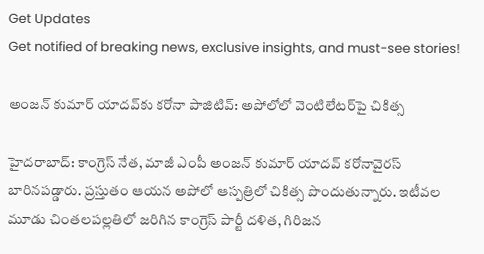Get Updates
Get notified of breaking news, exclusive insights, and must-see stories!

అంజన్ కుమార్ యాదవ్‌కు కరోనా పాజిటివ్: అపోలోలో వెంటిలేటర్‌పై చికిత్స

హైదరాబాద్: కాంగ్రెస్ నేత, మాజీ ఎంపీ అంజన్ కుమార్ యాదవ్ కరోనావైరస్ బారినపడ్డారు. ప్రస్తుతం ఆయన అపోలో ఆస్పత్రిలో చికిత్స పొందుతున్నారు. ఇటీవల మూడు చింతలపల్లతిలో జరిగిన కాంగ్రెస్ పార్టీ దళిత, గిరిజన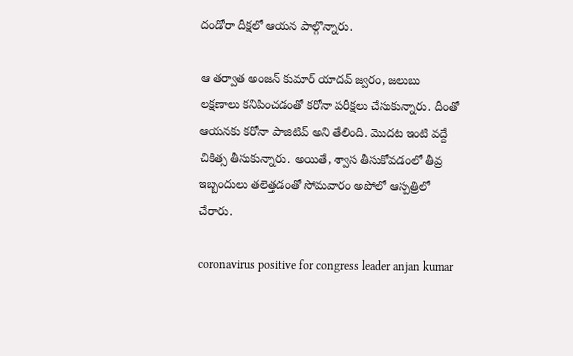దండోరా దీక్షలో ఆయన పాల్గొన్నారు.

ఆ తర్వాత అంజన్ కుమార్ యాదవ్ జ్వరం, జలుబు లక్షణాలు కనిపించడంతో కరోనా పరీక్షలు చేసుకున్నారు. దీంతో ఆయనకు కరోనా పాజిటివ్ అని తేలింది. మొదట ఇంటి వద్దే చికిత్స తీసుకున్నారు. అయితే, శ్వాస తీసుకోవడంలో తీవ్ర ఇబ్బందులు తలెత్తడంతో సోమవారం అపోలో ఆస్పత్రిలో చేరారు.

coronavirus positive for congress leader anjan kumar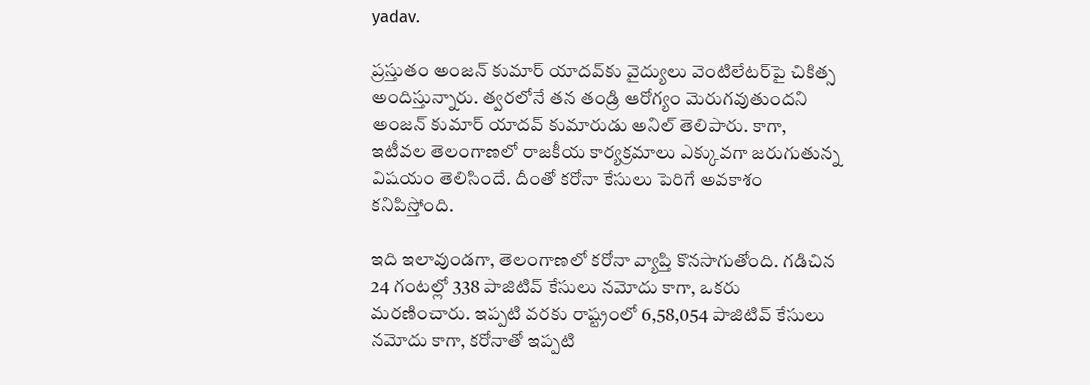yadav.

ప్రస్తుతం అంజన్ కుమార్ యాదవ్‌కు వైద్యులు వెంటిలేటర్‌పై చికిత్స అందిస్తున్నారు. త్వరలోనే తన తండ్రి ఆరోగ్యం మెరుగవుతుందని అంజన్ కుమార్ యాదవ్ కుమారుడు అనిల్ తెలిపారు. కాగా, ఇటీవల తెలంగాణలో రాజకీయ కార్యక్రమాలు ఎక్కువగా జరుగుతున్న విషయం తెలిసిందే. దీంతో కరోనా కేసులు పెరిగే అవకాశం కనిపిస్తోంది.

ఇది ఇలావుండగా, తెలంగాణలో కరోనా వ్యాప్తి కొనసాగుతోంది. గడిచిన 24 గంటల్లో 338 పాజిటివ్‌ కేసులు నమోదు కాగా, ఒకరు మరణించారు. ఇప్పటి వరకు రాష్ట్రంలో 6,58,054 పాజిటివ్‌ కేసులు నమోదు కాగా, కరోనాతో ఇప్పటి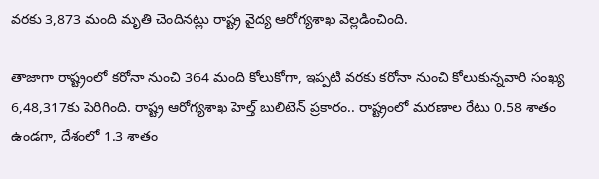వరకు 3,873 మంది మృతి చెందినట్లు రాష్ట్ర వైద్య ఆరోగ్యశాఖ వెల్లడించింది.

తాజాగా రాష్ట్రంలో కరోనా నుంచి 364 మంది కోలుకోగా, ఇప్పటి వరకు కరోనా నుంచి కోలుకున్నవారి సంఖ్య 6,48,317కు పెరిగింది. రాష్ట్ర ఆరోగ్యశాఖ హెల్త్‌ బులిటెన్‌ ప్రకారం.. రాష్ట్రంలో మరణాల రేటు 0.58 శాతం ఉండగా, దేశంలో 1.3 శాతం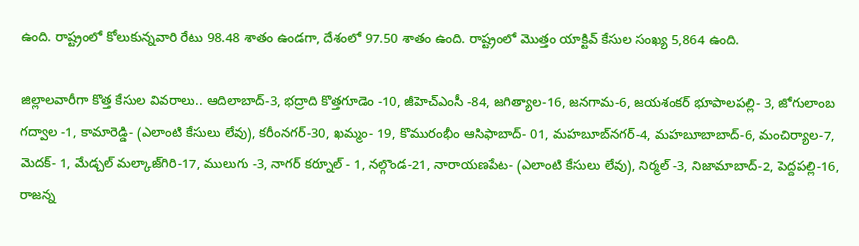ఉంది. రాష్ట్రంలో కోలుకున్నవారి రేటు 98.48 శాతం ఉండగా, దేశంలో 97.50 శాతం ఉంది. రాష్ట్రంలో మొత్తం యాక్టివ్‌ కేసుల సంఖ్య 5,864 ఉంది.

జిల్లాలవారీగా కొత్త కేసుల వివరాలు.. ఆదిలాబాద్‌-3, భద్రాది కొత్తగూడెం -10, జీహెచ్‌ఎంసీ -84, జగిత్యాల-16, జనగామ-6, జయశంకర్‌ భూపాలపల్లి- 3, జోగులాంబ గద్వాల -1, కామారెడ్డి- (ఎలాంటి కేసులు లేవు), కరీంనగర్‌-30, ఖమ్మం- 19, కొమురంభీం ఆసిఫాబాద్‌- 01, మహబూబ్‌నగర్‌-4, మహబూబాబాద్‌-6, మంచిర్యాల-7, మెదక్‌- 1, మేడ్చల్‌ మల్కాజ్‌గిరి-17, ములుగు -3, నాగర్‌ కర్నూల్ - 1, నల్గొండ-21, నారాయణపేట- (ఎలాంటి కేసులు లేవు), నిర్మల్‌ -3, నిజామాబాద్‌-2, పెద్దపల్లి-16, రాజన్న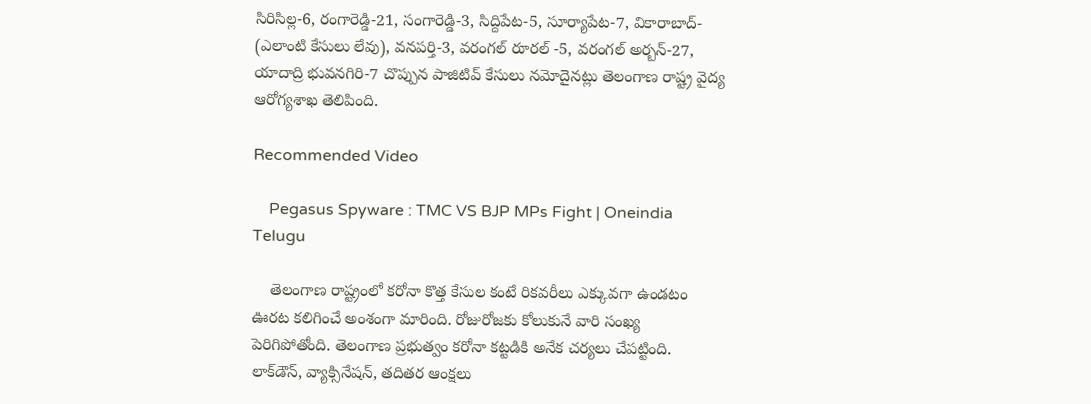సిరిసిల్ల-6, రంగారెడ్డి-21, సంగారెడ్డి-3, సిద్దిపేట-5, సూర్యాపేట-7, వికారాబాద్‌- (ఎలాంటి కేసులు లేవు), వనపర్తి-3, వరంగల్‌ రూరల్‌ -5, వరంగల్‌ అర్బన్‌-27, యాదాద్రి భువనగిరి-7 చొప్పున పాజిటివ్‌ కేసులు నమోదైనట్లు తెలంగాణ రాష్ట్ర వైద్య ఆరోగ్యశాఖ తెలిపింది.

Recommended Video

    Pegasus Spyware : TMC VS BJP MPs Fight | Oneindia Telugu

    తెలంగాణ రాష్ట్రంలో కరోనా కొత్త కేసుల కంటే రికవరీలు ఎక్కువగా ఉండటం ఊరట కలిగించే అంశంగా మారింది. రోజురోజకు కోలుకునే వారి సంఖ్య పెరిగిపోతోంది. తెలంగాణ ప్రభుత్వం కరోనా కట్టడికి అనేక చర్యలు చేపట్టింది. లాక్‌డౌన్‌, వ్యాక్సినేషన్‌, తదితర ఆంక్షలు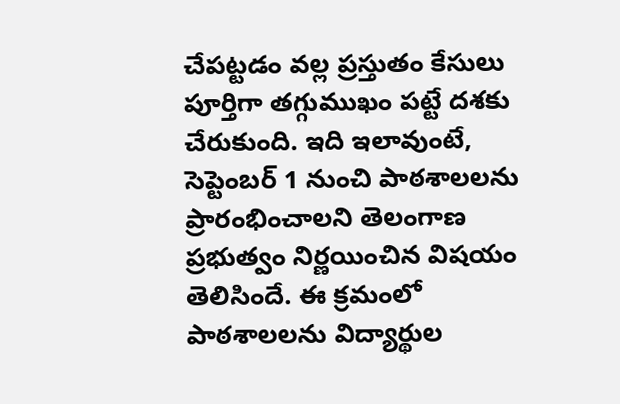చేపట్టడం వల్ల ప్రస్తుతం కేసులు పూర్తిగా తగ్గుముఖం పట్టే దశకు చేరుకుంది. ఇది ఇలావుంటే, సెప్టెంబర్ 1 నుంచి పాఠశాలలను ప్రారంభించాలని తెలంగాణ ప్రభుత్వం నిర్ణయించిన విషయం తెలిసిందే. ఈ క్రమంలో పాఠశాలలను విద్యార్థుల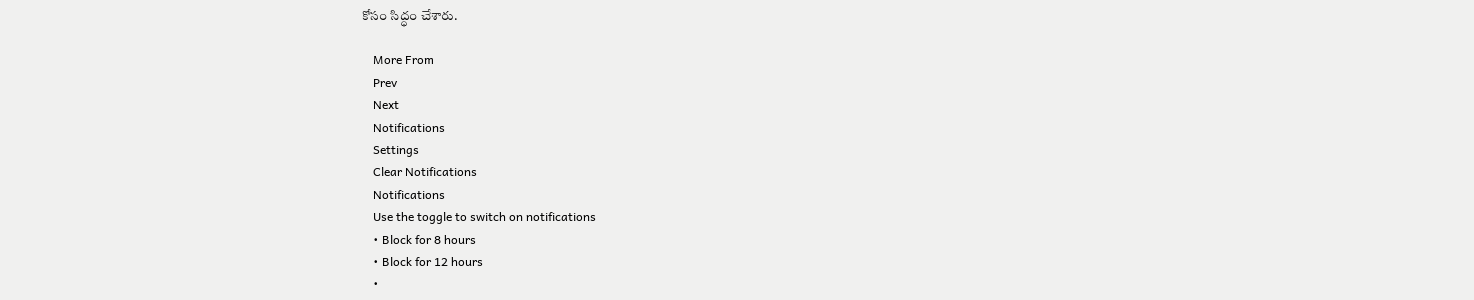కోసం సిద్ధం చేశారు.

    More From
    Prev
    Next
    Notifications
    Settings
    Clear Notifications
    Notifications
    Use the toggle to switch on notifications
    • Block for 8 hours
    • Block for 12 hours
    •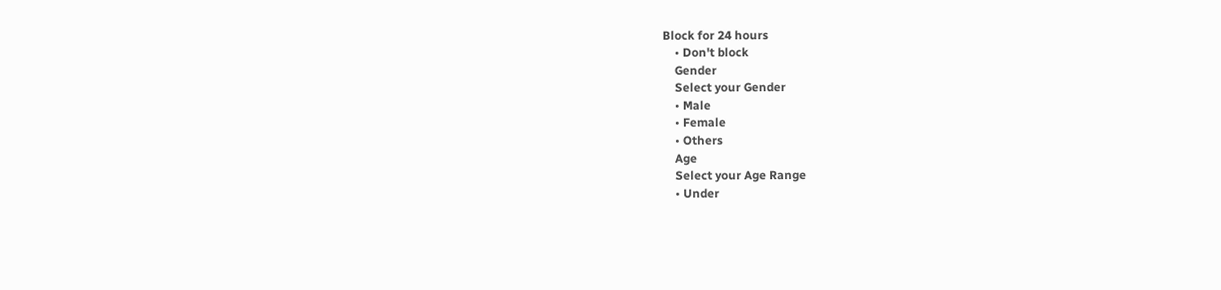Block for 24 hours
    • Don't block
    Gender
    Select your Gender
    • Male
    • Female
    • Others
    Age
    Select your Age Range
    • Under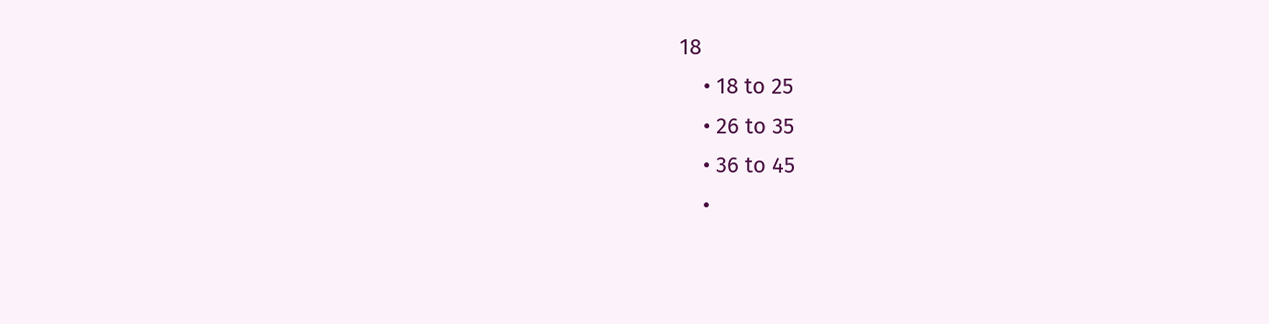18
    • 18 to 25
    • 26 to 35
    • 36 to 45
    •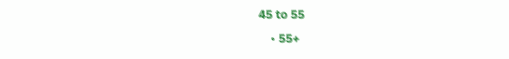45 to 55
    • 55+